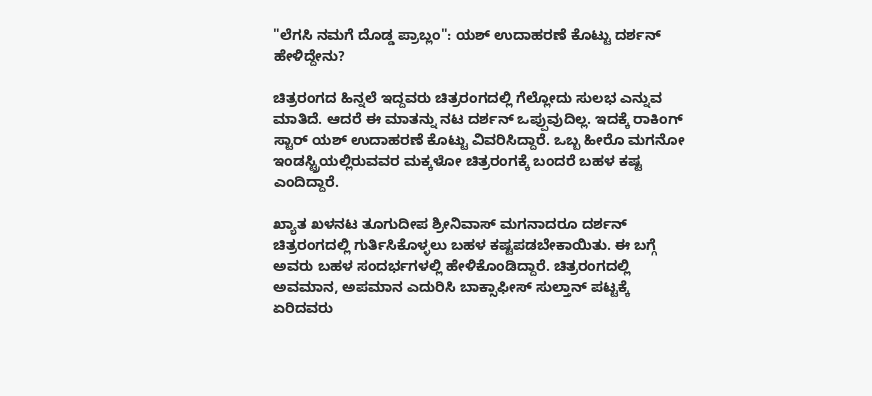"ಲೆಗಸಿ ನಮಗೆ ದೊಡ್ಡ ಪ್ರಾಬ್ಲಂ": ಯಶ್ ಉದಾಹರಣೆ ಕೊಟ್ಟು ದರ್ಶನ್ ಹೇಳಿದ್ದೇನು?

ಚಿತ್ರರಂಗದ ಹಿನ್ನಲೆ ಇದ್ದವರು ಚಿತ್ರರಂಗದಲ್ಲಿ ಗೆಲ್ಲೋದು ಸುಲಭ ಎನ್ನುವ ಮಾತಿದೆ. ಆದರೆ ಈ ಮಾತನ್ನು ನಟ ದರ್ಶನ್ ಒಪ್ಪುವುದಿಲ್ಲ. ಇದಕ್ಕೆ ರಾಕಿಂಗ್ ಸ್ಟಾರ್ ಯಶ್ ಉದಾಹರಣೆ ಕೊಟ್ಟು ವಿವರಿಸಿದ್ದಾರೆ. ಒಬ್ಬ ಹೀರೊ ಮಗನೋ ಇಂಡಸ್ಟ್ರಿಯಲ್ಲಿರುವವರ ಮಕ್ಕಳೋ ಚಿತ್ರರಂಗಕ್ಕೆ ಬಂದರೆ ಬಹಳ ಕಷ್ಟ ಎಂದಿದ್ದಾರೆ.

ಖ್ಯಾತ ಖಳನಟ ತೂಗುದೀಪ ಶ್ರೀನಿವಾಸ್ ಮಗನಾದರೂ ದರ್ಶನ್ ಚಿತ್ರರಂಗದಲ್ಲಿ ಗುರ್ತಿಸಿಕೊಳ್ಳಲು ಬಹಳ ಕಷ್ಟಪಡಬೇಕಾಯಿತು. ಈ ಬಗ್ಗೆ ಅವರು ಬಹಳ ಸಂದರ್ಭಗಳಲ್ಲಿ ಹೇಳಿಕೊಂಡಿದ್ದಾರೆ. ಚಿತ್ರರಂಗದಲ್ಲಿ ಅವಮಾನ, ಅಪಮಾನ ಎದುರಿಸಿ ಬಾಕ್ಸಾಫೀಸ್ ಸುಲ್ತಾನ್ ಪಟ್ಟಕ್ಕೆ ಏರಿದವರು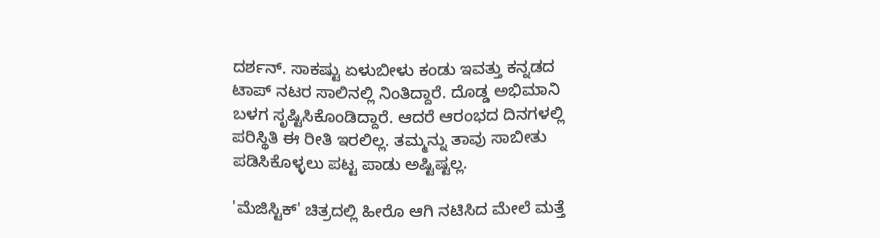ದರ್ಶನ್. ಸಾಕಷ್ಟು ಏಳುಬೀಳು ಕಂಡು ಇವತ್ತು ಕನ್ನಡದ ಟಾಪ್ ನಟರ ಸಾಲಿನಲ್ಲಿ ನಿಂತಿದ್ದಾರೆ. ದೊಡ್ಡ ಅಭಿಮಾನಿ ಬಳಗ ಸೃಷ್ಟಿಸಿಕೊಂಡಿದ್ದಾರೆ. ಆದರೆ ಆರಂಭದ ದಿನಗಳಲ್ಲಿ ಪರಿಸ್ಥಿತಿ ಈ ರೀತಿ ಇರಲಿಲ್ಲ. ತಮ್ಮನ್ನು ತಾವು ಸಾಬೀತು ಪಡಿಸಿಕೊಳ್ಳಲು ಪಟ್ಟ ಪಾಡು ಅಷ್ಟಿಷ್ಟಲ್ಲ.

'ಮೆಜಿಸ್ಟಿಕ್' ಚಿತ್ರದಲ್ಲಿ ಹೀರೊ ಆಗಿ ನಟಿಸಿದ ಮೇಲೆ ಮತ್ತೆ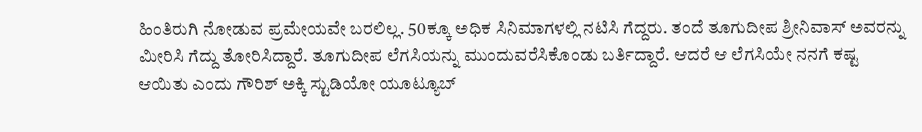ಹಿಂತಿರುಗಿ ನೋಡುವ ಪ್ರಮೇಯವೇ ಬರಲಿಲ್ಲ. 50ಕ್ಕೂ ಅಧಿಕ ಸಿನಿಮಾಗಳಲ್ಲಿ ನಟಿಸಿ ಗೆದ್ದರು. ತಂದೆ ತೂಗುದೀಪ ಶ್ರೀನಿವಾಸ್ ಅವರನ್ನು ಮೀರಿಸಿ ಗೆದ್ದು ತೋರಿಸಿದ್ದಾರೆ. ತೂಗುದೀಪ ಲೆಗಸಿಯನ್ನು ಮುಂದುವರೆಸಿಕೊಂಡು ಬರ್ತಿದ್ದಾರೆ. ಆದರೆ ಆ ಲೆಗಸಿಯೇ ನನಗೆ ಕಷ್ಟ ಆಯಿತು ಎಂದು ಗೌರಿಶ್ ಅಕ್ಕಿ ಸ್ಟುಡಿಯೋ ಯೂಟ್ಯೂಬ್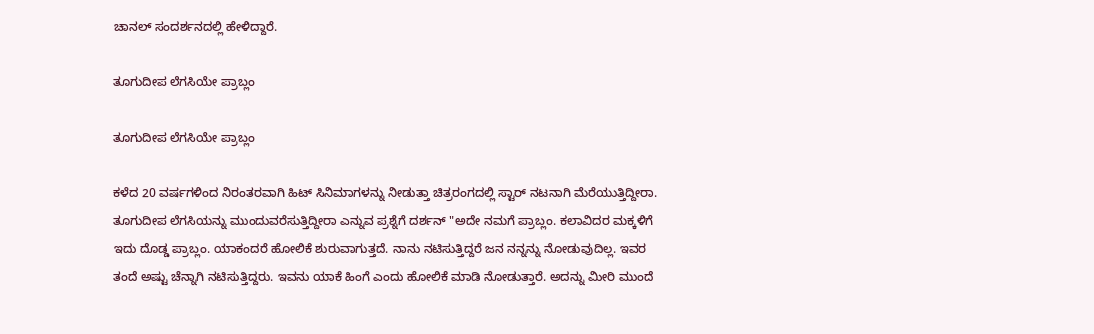ಚಾನಲ್ ಸಂದರ್ಶನದಲ್ಲಿ ಹೇಳಿದ್ದಾರೆ.

ತೂಗುದೀಪ ಲೆಗಸಿಯೇ ಪ್ರಾಬ್ಲಂ

ತೂಗುದೀಪ ಲೆಗಸಿಯೇ ಪ್ರಾಬ್ಲಂ

ಕಳೆದ 20 ವರ್ಷಗಳಿಂದ ನಿರಂತರವಾಗಿ ಹಿಟ್ ಸಿನಿಮಾಗಳನ್ನು ನೀಡುತ್ತಾ ಚಿತ್ರರಂಗದಲ್ಲಿ ಸ್ಟಾರ್ ನಟನಾಗಿ ಮೆರೆಯುತ್ತಿದ್ದೀರಾ. ತೂಗುದೀಪ ಲೆಗಸಿಯನ್ನು ಮುಂದುವರೆಸುತ್ತಿದ್ದೀರಾ ಎನ್ನುವ ಪ್ರಶ್ನೆಗೆ ದರ್ಶನ್ "ಅದೇ ನಮಗೆ ಪ್ರಾಬ್ಲಂ. ಕಲಾವಿದರ ಮಕ್ಕಳಿಗೆ ಇದು ದೊಡ್ಡ ಪ್ರಾಬ್ಲಂ. ಯಾಕಂದರೆ ಹೋಲಿಕೆ ಶುರುವಾಗುತ್ತದೆ. ನಾನು ನಟಿಸುತ್ತಿದ್ದರೆ ಜನ ನನ್ನನ್ನು ನೋಡುವುದಿಲ್ಲ. ಇವರ ತಂದೆ ಅಷ್ಟು ಚೆನ್ನಾಗಿ ನಟಿಸುತ್ತಿದ್ದರು. ಇವನು ಯಾಕೆ ಹಿಂಗೆ ಎಂದು ಹೋಲಿಕೆ ಮಾಡಿ ನೋಡುತ್ತಾರೆ. ಅದನ್ನು ಮೀರಿ ಮುಂದೆ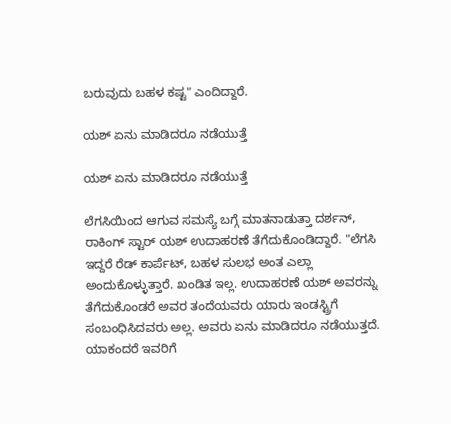ಬರುವುದು ಬಹಳ ಕಷ್ಟ" ಎಂದಿದ್ದಾರೆ.

ಯಶ್ ಏನು ಮಾಡಿದರೂ ನಡೆಯುತ್ತೆ

ಯಶ್ ಏನು ಮಾಡಿದರೂ ನಡೆಯುತ್ತೆ

ಲೆಗಸಿಯಿಂದ ಆಗುವ ಸಮಸ್ಯೆ ಬಗ್ಗೆ ಮಾತನಾಡುತ್ತಾ ದರ್ಶನ್, ರಾಕಿಂಗ್ ಸ್ಟಾರ್ ಯಶ್ ಉದಾಹರಣೆ ತೆಗೆದುಕೊಂಡಿದ್ದಾರೆ. "ಲೆಗಸಿ ಇದ್ದರೆ ರೆಡ್ ಕಾರ್ಪೆಟ್, ಬಹಳ ಸುಲಭ ಅಂತ ಎಲ್ಲಾ ಅಂದುಕೊಳ್ಳುತ್ತಾರೆ. ಖಂಡಿತ ಇಲ್ಲ. ಉದಾಹರಣೆ ಯಶ್ ಅವರನ್ನು ತೆಗೆದುಕೊಂಡರೆ ಅವರ ತಂದೆಯವರು ಯಾರು ಇಂಡಸ್ಟ್ರಿಗೆ ಸಂಬಂಧಿಸಿದವರು ಅಲ್ಲ. ಅವರು ಏನು ಮಾಡಿದರೂ ನಡೆಯುತ್ತದೆ. ಯಾಕಂದರೆ ಇವರಿಗೆ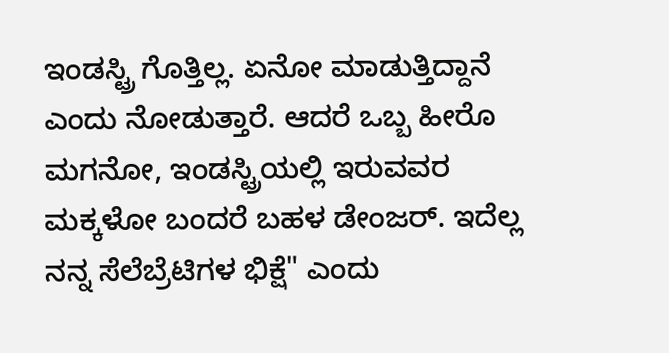ಇಂಡಸ್ಟ್ರಿ ಗೊತ್ತಿಲ್ಲ. ಏನೋ ಮಾಡುತ್ತಿದ್ದಾನೆ ಎಂದು ನೋಡುತ್ತಾರೆ. ಆದರೆ ಒಬ್ಬ ಹೀರೊ ಮಗನೋ, ಇಂಡಸ್ಟ್ರಿಯಲ್ಲಿ ಇರುವವರ ಮಕ್ಕಳೋ ಬಂದರೆ ಬಹಳ ಡೇಂಜರ್. ಇದೆಲ್ಲ ನನ್ನ ಸೆಲೆಬ್ರೆಟಿಗಳ ಭಿಕ್ಷೆ" ಎಂದು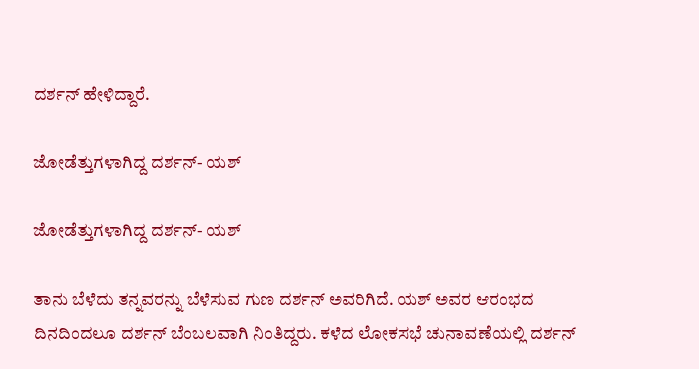ದರ್ಶನ್ ಹೇಳಿದ್ದಾರೆ.

ಜೋಡೆತ್ತುಗಳಾಗಿದ್ದ ದರ್ಶನ್- ಯಶ್

ಜೋಡೆತ್ತುಗಳಾಗಿದ್ದ ದರ್ಶನ್- ಯಶ್

ತಾನು ಬೆಳೆದು ತನ್ನವರನ್ನು ಬೆಳೆಸುವ ಗುಣ ದರ್ಶನ್ ಅವರಿಗಿದೆ. ಯಶ್ ಅವರ ಆರಂಭದ ದಿನದಿಂದಲೂ ದರ್ಶನ್ ಬೆಂಬಲವಾಗಿ ನಿಂತಿದ್ದರು. ಕಳೆದ ಲೋಕಸಭೆ ಚುನಾವಣೆಯಲ್ಲಿ ದರ್ಶನ್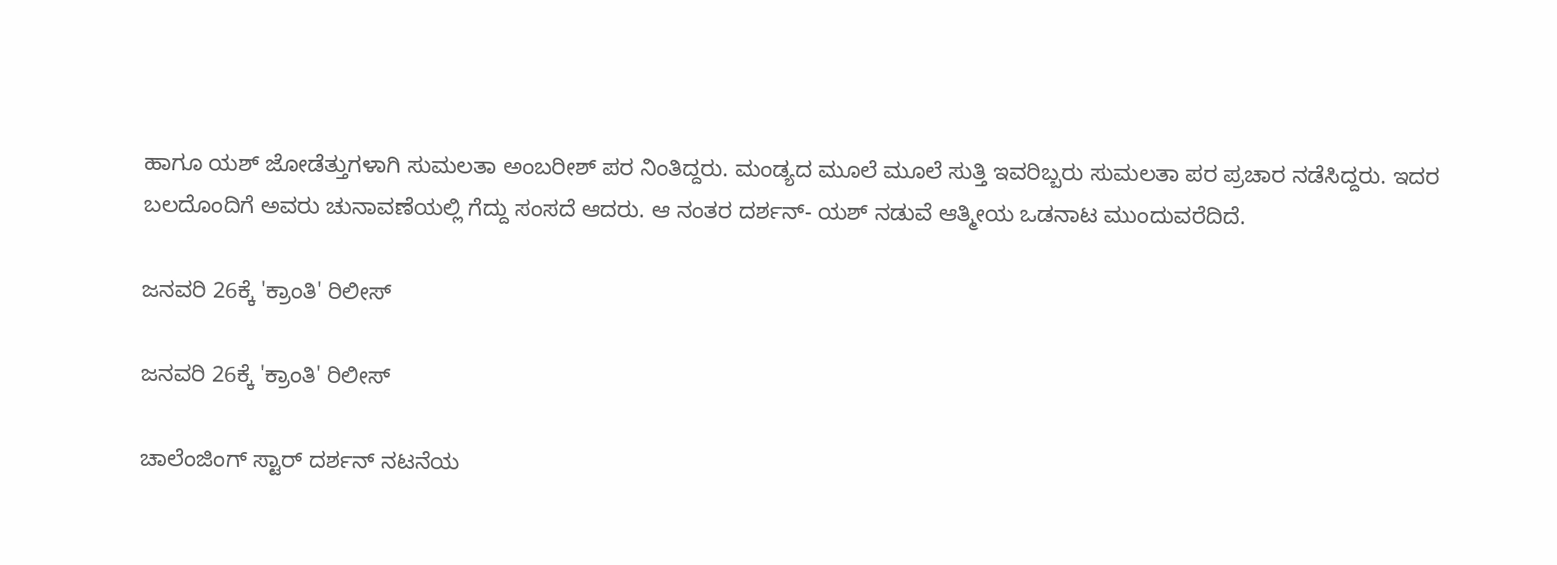ಹಾಗೂ ಯಶ್ ಜೋಡೆತ್ತುಗಳಾಗಿ ಸುಮಲತಾ ಅಂಬರೀಶ್ ಪರ ನಿಂತಿದ್ದರು. ಮಂಡ್ಯದ ಮೂಲೆ ಮೂಲೆ ಸುತ್ತಿ ಇವರಿಬ್ಬರು ಸುಮಲತಾ ಪರ ಪ್ರಚಾರ ನಡೆಸಿದ್ದರು. ಇದರ ಬಲದೊಂದಿಗೆ ಅವರು ಚುನಾವಣೆಯಲ್ಲಿ ಗೆದ್ದು ಸಂಸದೆ ಆದರು. ಆ ನಂತರ ದರ್ಶನ್- ಯಶ್ ನಡುವೆ ಆತ್ಮೀಯ ಒಡನಾಟ ಮುಂದುವರೆದಿದೆ.

ಜನವರಿ 26ಕ್ಕೆ 'ಕ್ರಾಂತಿ' ರಿಲೀಸ್

ಜನವರಿ 26ಕ್ಕೆ 'ಕ್ರಾಂತಿ' ರಿಲೀಸ್

ಚಾಲೆಂಜಿಂಗ್ ಸ್ಟಾರ್ ದರ್ಶನ್ ನಟನೆಯ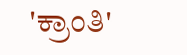'ಕ್ರಾಂತಿ'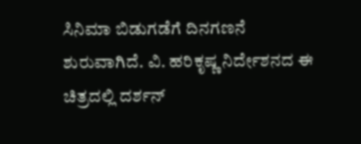ಸಿನಿಮಾ ಬಿಡುಗಡೆಗೆ ದಿನಗಣನೆ ಶುರುವಾಗಿದೆ. ವಿ. ಹರಿಕೃಷ್ಣ ನಿರ್ದೇಶನದ ಈ ಚಿತ್ರದಲ್ಲಿ ದರ್ಶನ್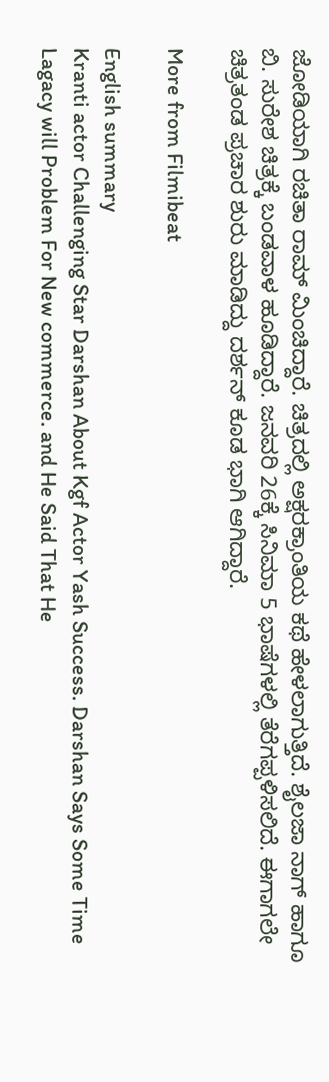ಜೋಡಿಯಾಗಿ ರಚಿತಾ ರಾಮ್ ಮಿಂಚಿದ್ದಾರೆ. ಚಿತ್ರದಲ್ಲಿ ಅಕ್ಷರಕ್ರಾಂತಿಯ ಕಥೆ ಹೇಳಲಾಗುತ್ತಿದೆ. ಶೈಲಜಾ ನಾಗ್ ಹಾಗೂ ಬಿ. ಸುರೇಶ ಚಿತ್ರಕ್ಕೆ ಬಂಡವಾಳ ಹೂಡಿದ್ದಾರೆ. ಜನವರಿ 26ಕ್ಕೆ ಸಿನಿಮಾ 5 ಭಾಷೆಗಳಲ್ಲಿ ತೆರೆಗಪ್ಪಳಿಸಲಿದೆ. ಈಗಾಗಲೇ ಚಿತ್ರತಂಡ ಪ್ರಚಾರ ಶುರು ಮಾಡಿದ್ದು ದರ್ಶನ್ ಕೂಡ ಭಾಗಿ ಆಗಿದ್ದಾರೆ.

More from Filmibeat

English summary
Kranti actor Challenging Star Darshan About Kgf Actor Yash Success. Darshan Says Some Time Lagacy will Problem For New commerce. and He Said That He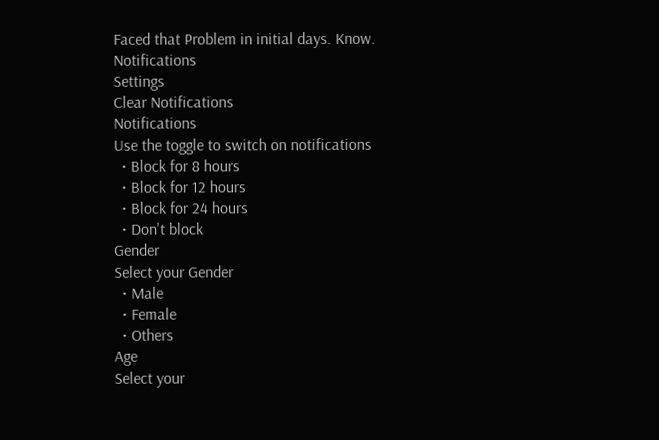Faced that Problem in initial days. Know.
Notifications
Settings
Clear Notifications
Notifications
Use the toggle to switch on notifications
  • Block for 8 hours
  • Block for 12 hours
  • Block for 24 hours
  • Don't block
Gender
Select your Gender
  • Male
  • Female
  • Others
Age
Select your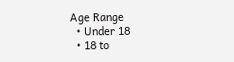Age Range
  • Under 18
  • 18 to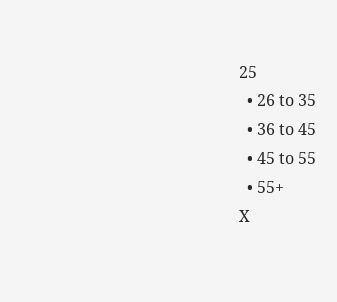25
  • 26 to 35
  • 36 to 45
  • 45 to 55
  • 55+
X